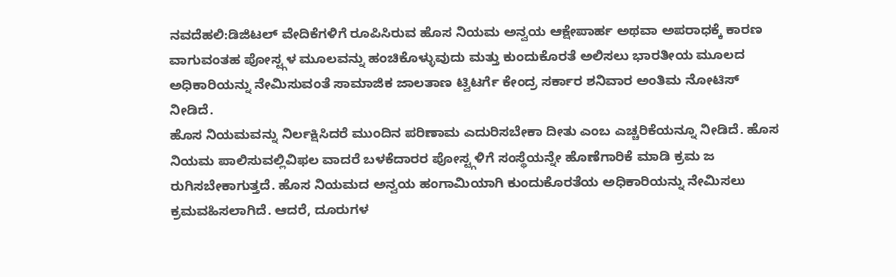ನವದೆಹಲಿ:ಡಿಜಿಟಲ್ ವೇದಿಕೆಗಳಿಗೆ ರೂಪಿಸಿರುವ ಹೊಸ ನಿಯಮ ಅನ್ವಯ ಆಕ್ಷೇಪಾರ್ಹ ಅಥವಾ ಅಪರಾಧಕ್ಕೆ ಕಾರಣ ವಾಗುವಂತಹ ಪೋಸ್ಟ್ಗಳ ಮೂಲವನ್ನು ಹಂಚಿಕೊಳ್ಳುವುದು ಮತ್ತು ಕುಂದುಕೊರತೆ ಅಲಿಸಲು ಭಾರತೀಯ ಮೂಲದ ಅಧಿಕಾರಿಯನ್ನು ನೇಮಿಸುವಂತೆ ಸಾಮಾಜಿಕ ಜಾಲತಾಣ ಟ್ವಿಟರ್ಗೆ ಕೇಂದ್ರ ಸರ್ಕಾರ ಶನಿವಾರ ಅಂತಿಮ ನೋಟಿಸ್ ನೀಡಿದೆ.
ಹೊಸ ನಿಯಮವನ್ನು ನಿರ್ಲಕ್ಷಿಸಿದರೆ ಮುಂದಿನ ಪರಿಣಾಮ ಎದುರಿಸಬೇಕಾ ದೀತು ಎಂಬ ಎಚ್ಚರಿಕೆಯನ್ನೂ ನೀಡಿದೆ. ಹೊಸ ನಿಯಮ ಪಾಲಿಸುವಲ್ಲಿವಿಫಲ ವಾದರೆ ಬಳಕೆದಾರರ ಪೋಸ್ಟ್ಗಳಿಗೆ ಸಂಸ್ಥೆಯನ್ನೇ ಹೊಣೆಗಾರಿಕೆ ಮಾಡಿ ಕ್ರಮ ಜ ರುಗಿಸಬೇಕಾಗುತ್ತದೆ. ಹೊಸ ನಿಯಮದ ಅನ್ವಯ ಹಂಗಾಮಿಯಾಗಿ ಕುಂದುಕೊರತೆಯ ಅಧಿಕಾರಿಯನ್ನು ನೇಮಿಸಲು ಕ್ರಮವಹಿಸಲಾಗಿದೆ. ಆದರೆ, ದೂರುಗಳ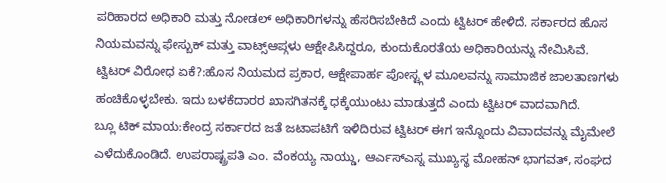ಪರಿಹಾರದ ಅಧಿಕಾರಿ ಮತ್ತು ನೋಡಲ್ ಅಧಿಕಾರಿಗಳನ್ನು ಹೆಸರಿಸಬೇಕಿದೆ ಎಂದು ಟ್ವಿಟರ್ ಹೇಳಿದೆ. ಸರ್ಕಾರದ ಹೊಸ ನಿಯಮವನ್ನು ಫೇಸ್ಬುಕ್ ಮತ್ತು ವಾಟ್ಸ್ಆಪ್ಗಳು ಆಕ್ಷೇಪಿಸಿದ್ದರೂ, ಕುಂದುಕೊರತೆಯ ಅಧಿಕಾರಿಯನ್ನು ನೇಮಿಸಿವೆ.
ಟ್ವಿಟರ್ ವಿರೋಧ ಏಕೆ?:ಹೊಸ ನಿಯಮದ ಪ್ರಕಾರ, ಆಕ್ಷೇಪಾರ್ಹ ಪೋಸ್ಟ್ಗಳ ಮೂಲವನ್ನು ಸಾಮಾಜಿಕ ಜಾಲತಾಣಗಳು ಹಂಚಿಕೊಳ್ಳಬೇಕು. ಇದು ಬಳಕೆದಾರರ ಖಾಸಗಿತನಕ್ಕೆ ಧಕ್ಕೆಯುಂಟು ಮಾಡುತ್ತದೆ ಎಂದು ಟ್ವಿಟರ್ ವಾದವಾಗಿದೆ.
ಬ್ಲೂ ಟಿಕ್ ಮಾಯ:ಕೇಂದ್ರ ಸರ್ಕಾರದ ಜತೆ ಜಟಾಪಟಿಗೆ ಇಳಿದಿರುವ ಟ್ವಿಟರ್ ಈಗ ಇನ್ನೊಂದು ವಿವಾದವನ್ನು ಮೈಮೇಲೆ ಎಳೆದುಕೊಂಡಿದೆ. ಉಪರಾಷ್ಟ್ರಪತಿ ಎಂ. ವೆಂಕಯ್ಯ ನಾಯ್ಡು, ಆರ್ಎಸ್ಎಸ್ನ ಮುಖ್ಯಸ್ಥ ಮೋಹನ್ ಭಾಗವತ್, ಸಂಘದ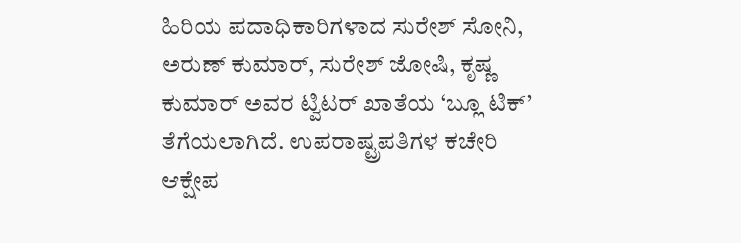ಹಿರಿಯ ಪದಾಧಿಕಾರಿಗಳಾದ ಸುರೇಶ್ ಸೋನಿ, ಅರುಣ್ ಕುಮಾರ್, ಸುರೇಶ್ ಜೋಷಿ, ಕೃಷ್ಣ ಕುಮಾರ್ ಅವರ ಟ್ವಿಟರ್ ಖಾತೆಯ ‘ಬ್ಲೂ ಟಿಕ್’ ತೆಗೆಯಲಾಗಿದೆ. ಉಪರಾಷ್ಟ್ರಪತಿಗಳ ಕಚೇರಿ ಆಕ್ಷೇಪ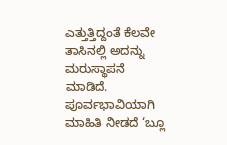ಎತ್ತುತ್ತಿದ್ದಂತೆ ಕೆಲವೇ ತಾಸಿನಲ್ಲಿ ಅದನ್ನು ಮರುಸ್ಥಾಪನೆ ಮಾಡಿದೆ. ಪೂರ್ವಭಾವಿಯಾಗಿ ಮಾಹಿತಿ ನೀಡದೆ ‘ಬ್ಲೂ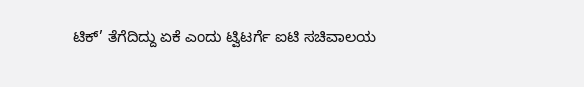ಟಿಕ್’ ತೆಗೆದಿದ್ದು ಏಕೆ ಎಂದು ಟ್ವಿಟರ್ಗೆ ಐಟಿ ಸಚಿವಾಲಯ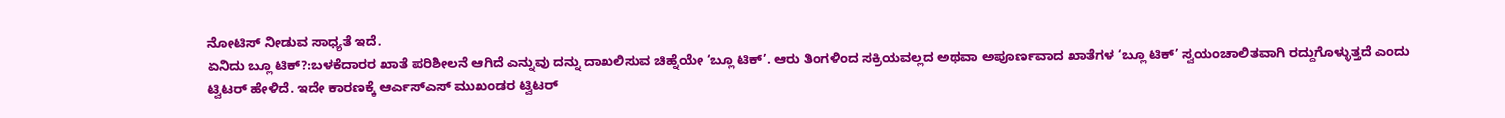ನೋಟಿಸ್ ನೀಡುವ ಸಾಧ್ಯತೆ ಇದೆ.
ಏನಿದು ಬ್ಲೂ ಟಿಕ್?:ಬಳಕೆದಾರರ ಖಾತೆ ಪರಿಶೀಲನೆ ಆಗಿದೆ ಎನ್ನುವು ದನ್ನು ದಾಖಲಿಸುವ ಚಿಹ್ನೆಯೇ ‘ಬ್ಲೂ ಟಿಕ್’. ಆರು ತಿಂಗಳಿಂದ ಸಕ್ರಿಯವಲ್ಲದ ಅಥವಾ ಅಪೂರ್ಣವಾದ ಖಾತೆಗಳ ‘ಬ್ಲೂ ಟಿಕ್’ ಸ್ವಯಂಚಾಲಿತವಾಗಿ ರದ್ದುಗೊಳ್ಳುತ್ತದೆ ಎಂದು ಟ್ವಿಟರ್ ಹೇಳಿದೆ. ಇದೇ ಕಾರಣಕ್ಕೆ ಆರ್ಎಸ್ಎಸ್ ಮುಖಂಡರ ಟ್ವಿಟರ್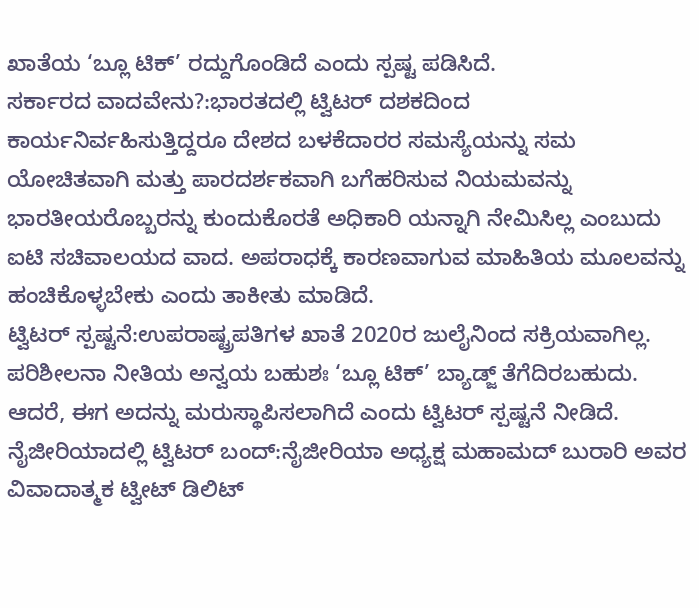ಖಾತೆಯ ‘ಬ್ಲೂ ಟಿಕ್’ ರದ್ದುಗೊಂಡಿದೆ ಎಂದು ಸ್ಪಷ್ಟ ಪಡಿಸಿದೆ.
ಸರ್ಕಾರದ ವಾದವೇನು?:ಭಾರತದಲ್ಲಿ ಟ್ವಿಟರ್ ದಶಕದಿಂದ ಕಾರ್ಯನಿರ್ವಹಿಸುತ್ತಿದ್ದರೂ ದೇಶದ ಬಳಕೆದಾರರ ಸಮಸ್ಯೆಯನ್ನು ಸಮ ಯೋಚಿತವಾಗಿ ಮತ್ತು ಪಾರದರ್ಶಕವಾಗಿ ಬಗೆಹರಿಸುವ ನಿಯಮವನ್ನು ಭಾರತೀಯರೊಬ್ಬರನ್ನು ಕುಂದುಕೊರತೆ ಅಧಿಕಾರಿ ಯನ್ನಾಗಿ ನೇಮಿಸಿಲ್ಲ ಎಂಬುದು ಐಟಿ ಸಚಿವಾಲಯದ ವಾದ. ಅಪರಾಧಕ್ಕೆ ಕಾರಣವಾಗುವ ಮಾಹಿತಿಯ ಮೂಲವನ್ನು ಹಂಚಿಕೊಳ್ಳಬೇಕು ಎಂದು ತಾಕೀತು ಮಾಡಿದೆ.
ಟ್ವಿಟರ್ ಸ್ಪಷ್ಟನೆ:ಉಪರಾಷ್ಟ್ರಪತಿಗಳ ಖಾತೆ 2020ರ ಜುಲೈನಿಂದ ಸಕ್ರಿಯವಾಗಿಲ್ಲ. ಪರಿಶೀಲನಾ ನೀತಿಯ ಅನ್ವಯ ಬಹುಶಃ ‘ಬ್ಲೂ ಟಿಕ್’ ಬ್ಯಾಡ್ಜ್ ತೆಗೆದಿರಬಹುದು. ಆದರೆ, ಈಗ ಅದನ್ನು ಮರುಸ್ಥಾಪಿಸಲಾಗಿದೆ ಎಂದು ಟ್ವಿಟರ್ ಸ್ಪಷ್ಟನೆ ನೀಡಿದೆ.
ನೈಜೀರಿಯಾದಲ್ಲಿ ಟ್ವಿಟರ್ ಬಂದ್:ನೈಜೀರಿಯಾ ಅಧ್ಯಕ್ಷ ಮಹಾಮದ್ ಬುರಾರಿ ಅವರ ವಿವಾದಾತ್ಮಕ ಟ್ವೀಟ್ ಡಿಲಿಟ್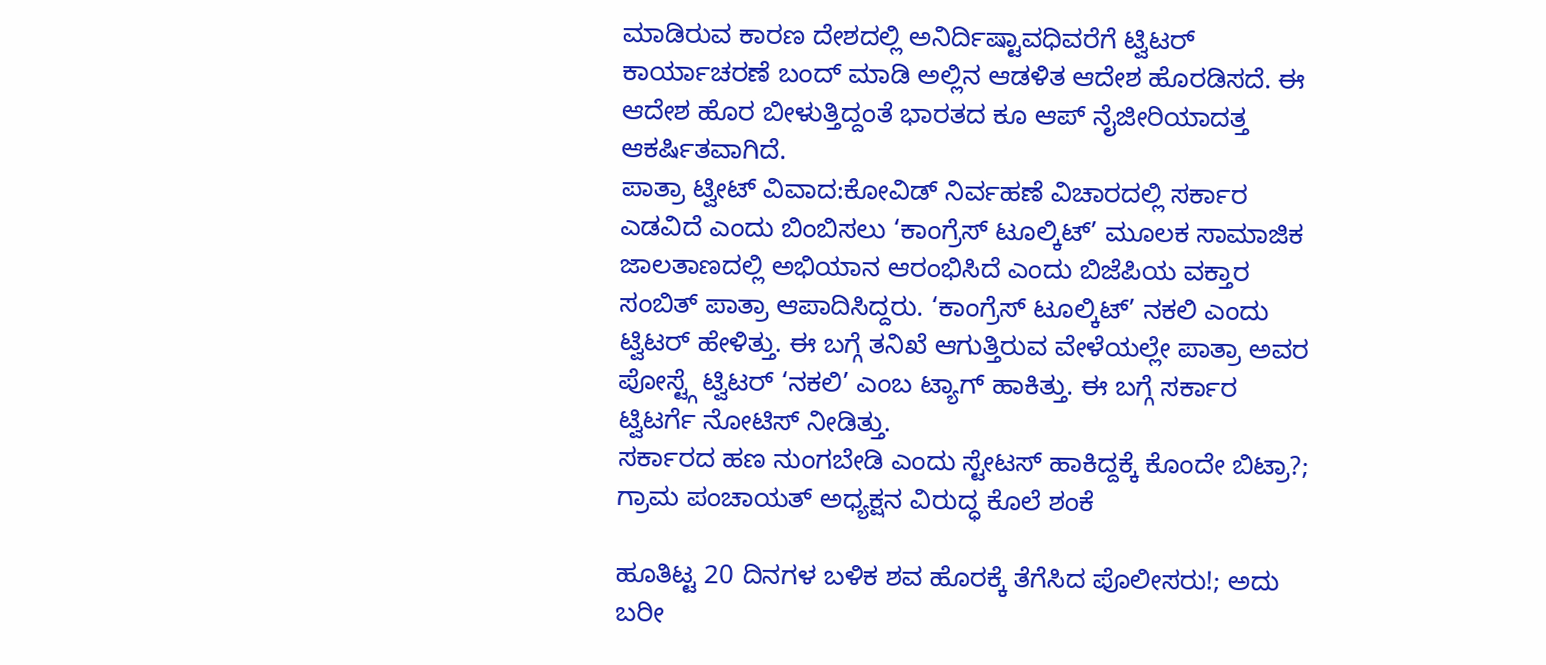ಮಾಡಿರುವ ಕಾರಣ ದೇಶದಲ್ಲಿ ಅನಿರ್ದಿಷ್ಟಾವಧಿವರೆಗೆ ಟ್ವಿಟರ್ ಕಾರ್ಯಾಚರಣೆ ಬಂದ್ ಮಾಡಿ ಅಲ್ಲಿನ ಆಡಳಿತ ಆದೇಶ ಹೊರಡಿಸದೆ. ಈ ಆದೇಶ ಹೊರ ಬೀಳುತ್ತಿದ್ದಂತೆ ಭಾರತದ ಕೂ ಆಪ್ ನೈಜೀರಿಯಾದತ್ತ ಆಕರ್ಷಿತವಾಗಿದೆ.
ಪಾತ್ರಾ ಟ್ವೀಟ್ ವಿವಾದ:ಕೋವಿಡ್ ನಿರ್ವಹಣೆ ವಿಚಾರದಲ್ಲಿ ಸರ್ಕಾರ ಎಡವಿದೆ ಎಂದು ಬಿಂಬಿಸಲು ‘ಕಾಂಗ್ರೆಸ್ ಟೂಲ್ಕಿಟ್’ ಮೂಲಕ ಸಾಮಾಜಿಕ ಜಾಲತಾಣದಲ್ಲಿ ಅಭಿಯಾನ ಆರಂಭಿಸಿದೆ ಎಂದು ಬಿಜೆಪಿಯ ವಕ್ತಾರ ಸಂಬಿತ್ ಪಾತ್ರಾ ಆಪಾದಿಸಿದ್ದರು. ‘ಕಾಂಗ್ರೆಸ್ ಟೂಲ್ಕಿಟ್’ ನಕಲಿ ಎಂದು ಟ್ವಿಟರ್ ಹೇಳಿತ್ತು. ಈ ಬಗ್ಗೆ ತನಿಖೆ ಆಗುತ್ತಿರುವ ವೇಳೆಯಲ್ಲೇ ಪಾತ್ರಾ ಅವರ ಪೋಸ್ಟ್ಗೆ ಟ್ವಿಟರ್ ‘ನಕಲಿ’ ಎಂಬ ಟ್ಯಾಗ್ ಹಾಕಿತ್ತು. ಈ ಬಗ್ಗೆ ಸರ್ಕಾರ ಟ್ವಿಟರ್ಗೆ ನೋಟಿಸ್ ನೀಡಿತ್ತು.
ಸರ್ಕಾರದ ಹಣ ನುಂಗಬೇಡಿ ಎಂದು ಸ್ಟೇಟಸ್ ಹಾಕಿದ್ದಕ್ಕೆ ಕೊಂದೇ ಬಿಟ್ರಾ?; ಗ್ರಾಮ ಪಂಚಾಯತ್ ಅಧ್ಯಕ್ಷನ ವಿರುದ್ಧ ಕೊಲೆ ಶಂಕೆ

ಹೂತಿಟ್ಟ 20 ದಿನಗಳ ಬಳಿಕ ಶವ ಹೊರಕ್ಕೆ ತೆಗೆಸಿದ ಪೊಲೀಸರು!; ಅದು ಬರೀ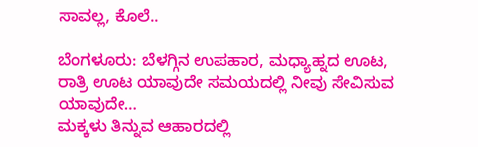ಸಾವಲ್ಲ, ಕೊಲೆ..

ಬೆಂಗಳೂರು: ಬೆಳಗ್ಗಿನ ಉಪಹಾರ, ಮಧ್ಯಾಹ್ನದ ಊಟ, ರಾತ್ರಿ ಊಟ ಯಾವುದೇ ಸಮಯದಲ್ಲಿ ನೀವು ಸೇವಿಸುವ ಯಾವುದೇ…
ಮಕ್ಕಳು ತಿನ್ನುವ ಆಹಾರದಲ್ಲಿ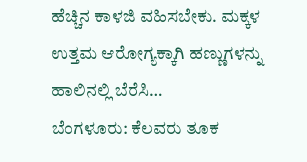ಹೆಚ್ಚಿನ ಕಾಳಜಿ ವಹಿಸಬೇಕು. ಮಕ್ಕಳ ಉತ್ತಮ ಆರೋಗ್ಯಕ್ಕಾಗಿ ಹಣ್ಣುಗಳನ್ನು ಹಾಲಿನಲ್ಲಿ ಬೆರೆಸಿ…
ಬೆಂಗಳೂರು: ಕೆಲವರು ತೂಕ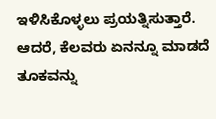ಇಳಿಸಿಕೊಳ್ಳಲು ಪ್ರಯತ್ನಿಸುತ್ತಾರೆ. ಆದರೆ, ಕೆಲವರು ಏನನ್ನೂ ಮಾಡದೆ ತೂಕವನ್ನು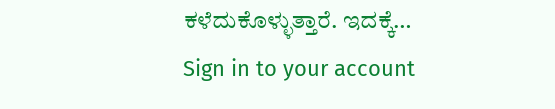ಕಳೆದುಕೊಳ್ಳುತ್ತಾರೆ. ಇದಕ್ಕೆ…
Sign in to your account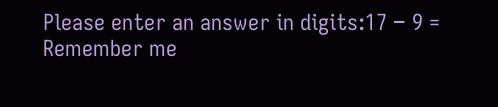Please enter an answer in digits:17 − 9 =
Remember me